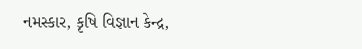નમસ્કાર, કૃષિ વિજ્ઞાન કેન્દ્ર,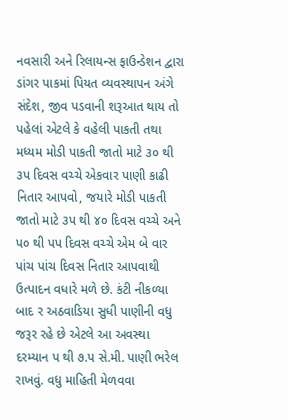નવસારી અને રિલાયન્સ ફાઉન્ડેશન દ્વારા ડાંગર પાકમાં પિયત વ્યવસ્થાપન અંગે સંદેશ, જીવ પડવાની શરૂઆત થાય તો પહેલાં એટલે કે વહેલી પાકતી તથા મધ્યમ મોડી પાકતી જાતો માટે ૩૦ થી ૩પ દિવસ વચ્ચે એકવાર પાણી કાઢી નિતાર આપવો, જયારે મોડી પાકતી જાતો માટે ૩પ થી ૪૦ દિવસ વચ્ચે અને પ૦ થી પપ દિવસ વચ્ચે એમ બે વાર પાંચ પાંચ દિવસ નિતાર આપવાથી ઉત્પાદન વધારે મળે છે. કંટી નીકળ્યા બાદ ર અઠવાડિયા સુધી પાણીની વધુ જરૂર રહે છે એટલે આ અવસ્થા દરમ્યાન પ થી ૭.પ સે.મી. પાણી ભરેલ રાખવું. વધુ માહિતી મેળવવા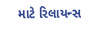માટે રિલાયન્સ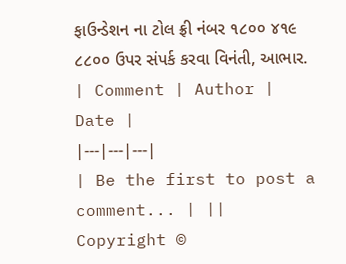ફાઉન્ડેશન ના ટોલ ફ્રી નંબર ૧૮૦૦ ૪૧૯ ૮૮૦૦ ઉપર સંપર્ક કરવા વિનંતી, આભાર.
| Comment | Author | Date |
|---|---|---|
| Be the first to post a comment... | ||
Copyright ©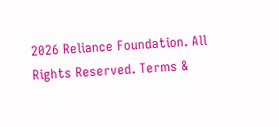2026 Reliance Foundation. All Rights Reserved. Terms &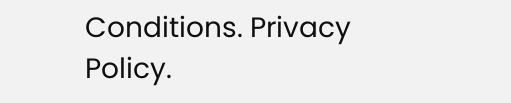Conditions. Privacy Policy.